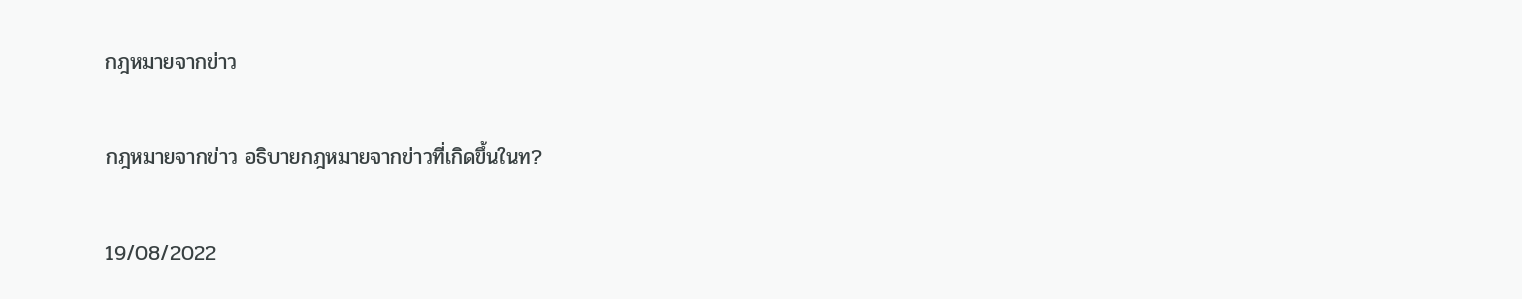กฎหมายจากข่าว

กฎหมายจากข่าว อธิบายกฎหมายจากข่าวที่เกิดขึ้นในท?

19/08/2022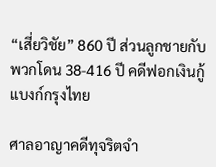“เสี่ยวิชัย” 860 ปี ส่วนลูกชายกับพวกโดน 38-416 ปี คดีฟอกเงินกู้แบงก์กรุงไทย

ศาลอาญาคดีทุจริตจำ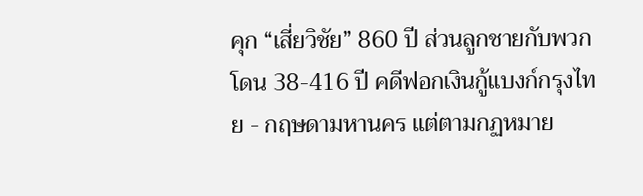คุก “เสี่ยวิชัย” 860 ปี ส่วนลูกชายกับพวกโดน 38-416 ปี คดีฟอกเงินกู้แบงก์กรุงไทย - กฤษดามหานคร แต่ตามกฏหมาย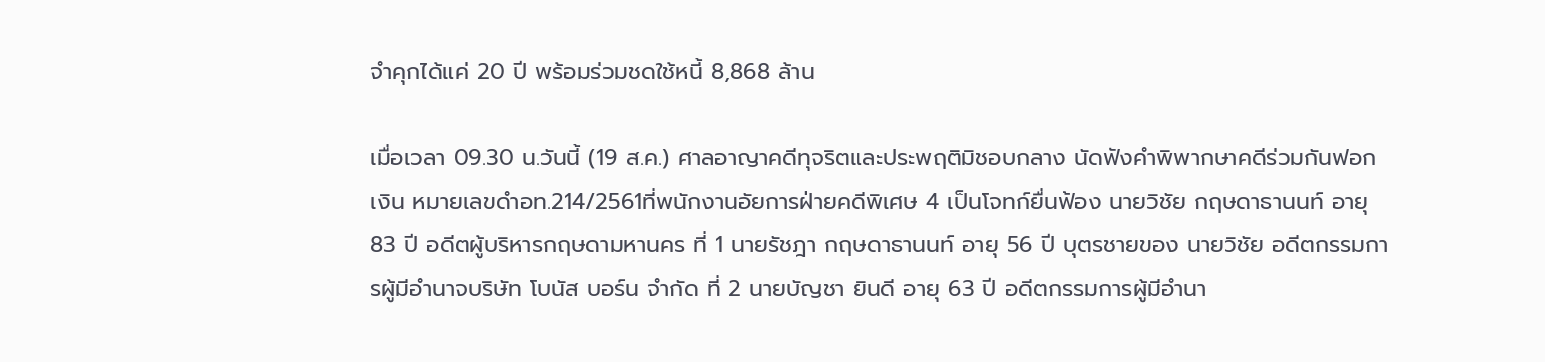จำคุกได้แค่ 20 ปี พร้อมร่วมชดใช้หนี้ 8,868 ล้าน

เมื่อเวลา 09.30 น.วันนี้ (19 ส.ค.) ศาลอาญาคดีทุจริตและประพฤติมิชอบกลาง นัดฟังคำพิพากษาคดีร่วมกันฟอกเงิน หมายเลขดำอท.214/2561ที่พนักงานอัยการฝ่ายคดีพิเศษ 4 เป็นโจทก์ยื่นฟ้อง นายวิชัย กฤษดาธานนท์ อายุ 83 ปี อดีตผู้บริหารกฤษดามหานคร ที่ 1 นายรัชฎา กฤษดาธานนท์ อายุ 56 ปี บุตรชายของ นายวิชัย อดีตกรรมการผู้มีอำนาจบริษัท โบนัส บอร์น จำกัด ที่ 2 นายบัญชา ยินดี อายุ 63 ปี อดีตกรรมการผู้มีอำนา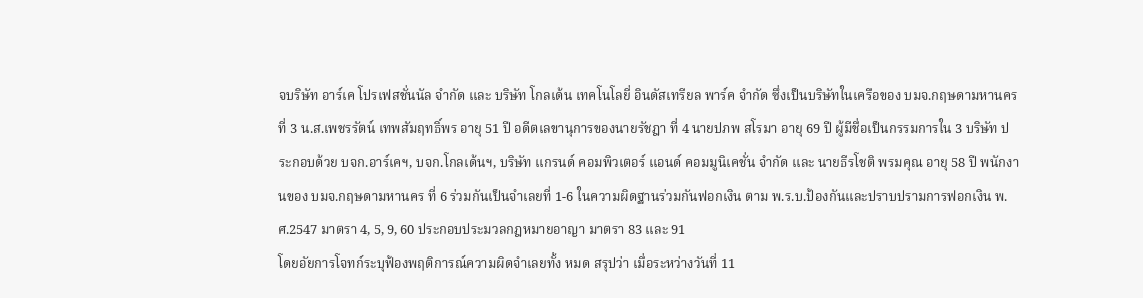จบริษัท อาร์เค โปรเฟสชั่นนัล จำกัด และ บริษัท โกลเด้น เทคโนโลยี่ อินดัสเทรียล พาร์ค จำกัด ซึ่งเป็นบริษัทในเครือของ บมจ.กฤษดามหานคร ที่ 3 น.ส.เพชรรัตน์ เทพสัมฤทธิ์พร อายุ 51 ปี อดีตเลขานุการของนายรัชฎา ที่ 4 นายปภพ สโรมา อายุ 69 ปี ผู้มีชื่อเป็นกรรมการใน 3 บริษัท ประกอบด้วย บจก.อาร์เคฯ, บจก.โกลเด้นฯ, บริษัท แกรนด์ คอมพิวเตอร์ แอนด์ คอมมูนิเคชั่น จำกัด และ นายธีรโชติ พรมคุณ อายุ 58 ปี พนักงานของ บมจ.กฤษดามหานคร ที่ 6 ร่วมกันเป็นจำเลยที่ 1-6 ในความผิดฐานร่วมกันฟอกเงิน ตาม พ.ร.บ.ป้องกันและปราบปรามการฟอกเงิน พ.ศ.2547 มาตรา 4, 5, 9, 60 ประกอบประมวลกฎหมายอาญา มาตรา 83 และ 91
โดยอัยการโจทก์ระบุฟ้องพฤติการณ์ความผิดจำเลยทั้ง หมด สรุปว่า เมื่อระหว่างวันที่ 11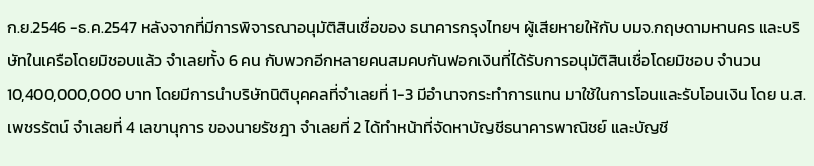ก.ย.2546 -ธ.ค.2547 หลังจากที่มีการพิจารณาอนุมัติสินเชื่อของ ธนาคารกรุงไทยฯ ผู้เสียหายให้กับ บมจ.กฤษดามหานคร และบริษัทในเครือโดยมิชอบแล้ว จำเลยทั้ง 6 คน กับพวกอีกหลายคนสมคบกันฟอกเงินที่ได้รับการอนุมัติสินเชื่อโดยมิชอบ จำนวน 10,400,000,000 บาท โดยมีการนำบริษัทนิติบุคคลที่จำเลยที่ 1-3 มีอำนาจกระทำการแทน มาใช้ในการโอนและรับโอนเงิน โดย น.ส.เพชรรัตน์ จำเลยที่ 4 เลขานุการ ของนายรัชฎา จำเลยที่ 2 ได้ทำหน้าที่จัดหาบัญชีธนาคารพาณิชย์ และบัญชี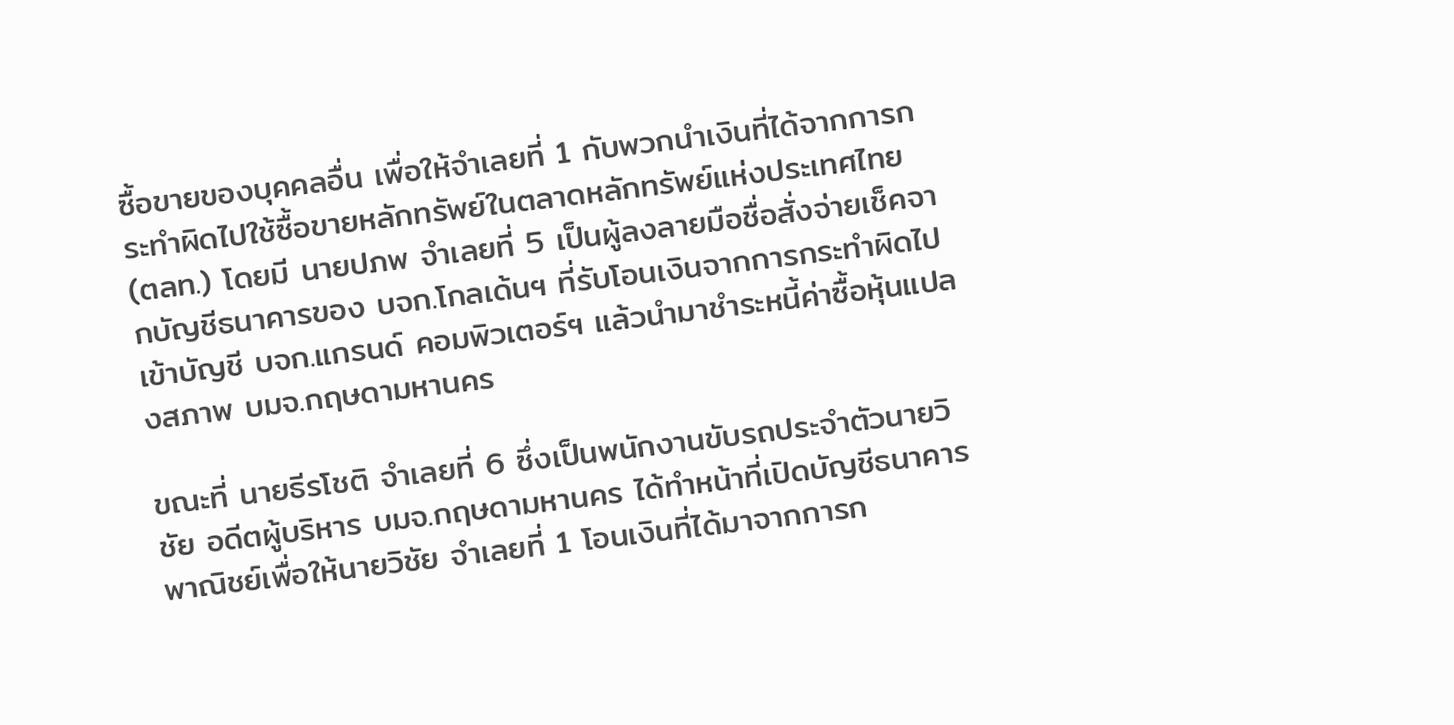ซื้อขายของบุคคลอื่น เพื่อให้จำเลยที่ 1 กับพวกนำเงินที่ได้จากการกระทำผิดไปใช้ซื้อขายหลักทรัพย์ในตลาดหลักทรัพย์แห่งประเทศไทย (ตลท.) โดยมี นายปภพ จำเลยที่ 5 เป็นผู้ลงลายมือชื่อสั่งจ่ายเช็คจากบัญชีธนาคารของ บจก.โกลเด้นฯ ที่รับโอนเงินจากการกระทำผิดไปเข้าบัญชี บจก.แกรนด์ คอมพิวเตอร์ฯ แล้วนำมาชำระหนี้ค่าซื้อหุ้นแปลงสภาพ บมจ.กฤษดามหานคร

ขณะที่ นายธีรโชติ จำเลยที่ 6 ซึ่งเป็นพนักงานขับรถประจำตัวนายวิชัย อดีตผู้บริหาร บมจ.กฤษดามหานคร ได้ทำหน้าที่เปิดบัญชีธนาคารพาณิชย์เพื่อให้นายวิชัย จำเลยที่ 1 โอนเงินที่ได้มาจากการก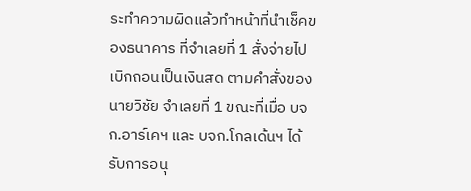ระทำความผิดแล้วทำหน้าที่นำเช็คของธนาคาร ที่จำเลยที่ 1 สั่งจ่ายไปเบิกถอนเป็นเงินสด ตามคำสั่งของนายวิชัย จำเลยที่ 1 ขณะที่เมื่อ บจก.อาร์เคฯ และ บจก.โกลเด้นฯ ได้รับการอนุ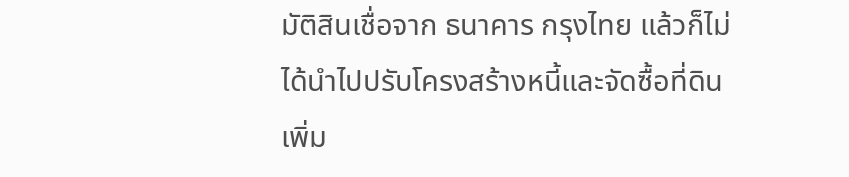มัติสินเชื่อจาก ธนาคาร กรุงไทย แล้วก็ไม่ได้นำไปปรับโครงสร้างหนี้และจัดซื้อที่ดินเพิ่ม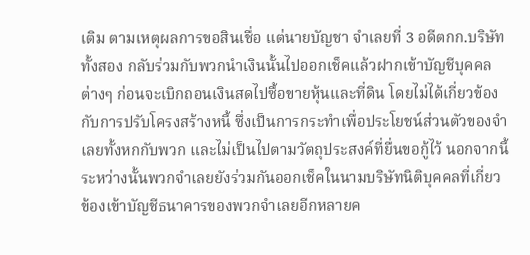เติม ตามเหตุผลการขอสินเชื่อ แต่นายบัญชา จำเลยที่ 3 อดีตกก.บริษัททั้งสอง กลับร่วมกับพวกนำเงินนั้นไปออกเช็คแล้วฝากเข้าบัญชีบุคคลต่างๆ ก่อนจะเบิกถอนเงินสดไปซื้อขายหุ้นและที่ดิน โดยไม่ได้เกี่ยวข้องกับการปรับโครงสร้างหนี้ ซึ่งเป็นการกระทำเพื่อประโยชน์ส่วนตัวของจำเลยทั้งหกกับพวก และไม่เป็นไปตามวัตถุประสงค์ที่ยื่นขอกู้ไว้ นอกจากนี้ระหว่างนั้นพวกจำเลยยังร่วมกันออกเช็คในนามบริษัทนิติบุคคลที่เกี่ยวข้องเข้าบัญชีธนาคารของพวกจำเลยอีกหลายค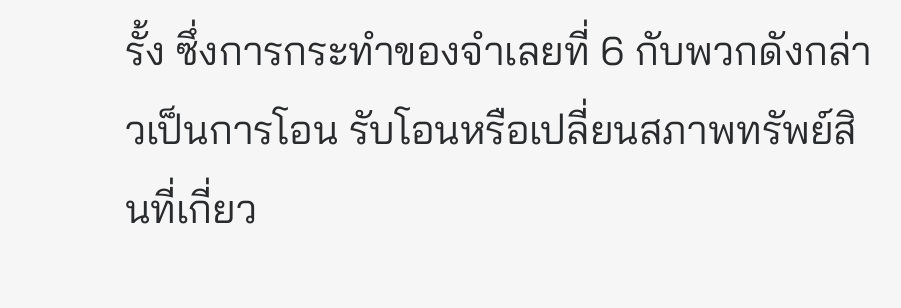รั้ง ซึ่งการกระทำของจำเลยที่ 6 กับพวกดังกล่าวเป็นการโอน รับโอนหรือเปลี่ยนสภาพทรัพย์สินที่เกี่ยว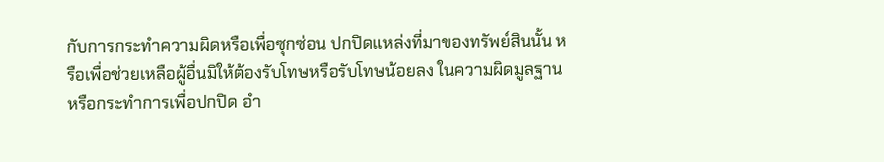กับการกระทำความผิดหรือเพื่อซุกซ่อน ปกปิดแหล่งที่มาของทรัพย์สินนั้น หรือเพื่อช่วยเหลือผู้อื่นมิให้ต้องรับโทษหรือรับโทษน้อยลง ในความผิดมูลฐาน หรือกระทำการเพื่อปกปิด อำ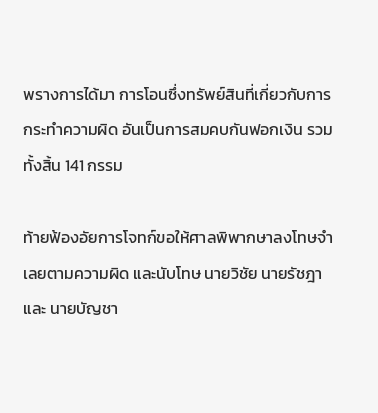พรางการได้มา การโอนซึ่งทรัพย์สินที่เกี่ยวกับการกระทำความผิด อันเป็นการสมคบกันฟอกเงิน รวมทั้งสิ้น 141 กรรม

ท้ายฟ้องอัยการโจทก์ขอให้ศาลพิพากษาลงโทษจำเลยตามความผิด และนับโทษ นายวิชัย นายรัชฎา และ นายบัญชา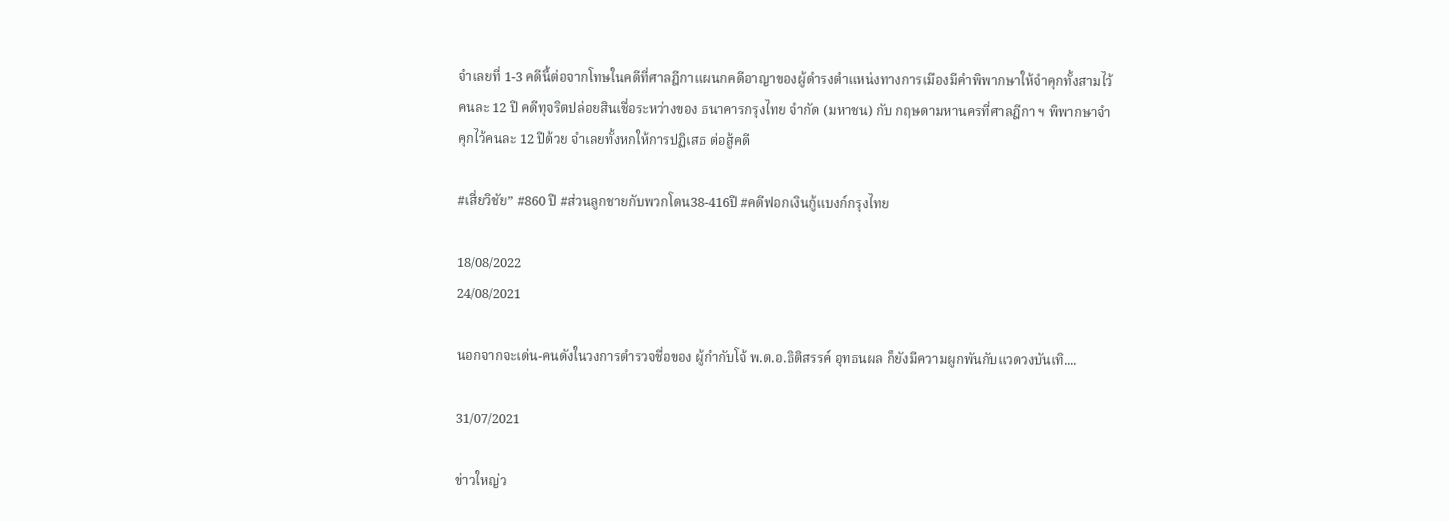จำเลยที่ 1-3 คดีนี้ต่อจากโทษในคดีที่ศาลฎีกาแผนกคดีอาญาของผู้ดำรงตำแหน่งทางการเมืองมีคำพิพากษาให้จำคุกทั้งสามไว้คนละ 12 ปี คดีทุจริตปล่อยสินเชื่อระหว่างของ ธนาคารกรุงไทย จำกัด (มหาชน) กับ กฤษดามหานครที่ศาลฎีกา ฯ พิพากษาจำคุกไว้คนละ 12 ปีด้วย จำเลยทั้งหกให้การปฏิเสธ ต่อสู้คดี

#เสี่ยวิชัย” #860 ปี #ส่วนลูกชายกับพวกโดน38-416ปี #คดีฟอกเงินกู้แบงก์กรุงไทย

18/08/2022
24/08/2021

นอกจากจะเด่น-คนดังในวงการตำรวจชื่อของ ผู้กำกับโจ้ พ.ต.อ.ธิติสรรค์ อุทธนผล ก็ยังมีความผูกพันกับแวดวงบันเทิ....

31/07/2021

ข่าวใหญ่ว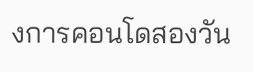งการคอนโดสองวัน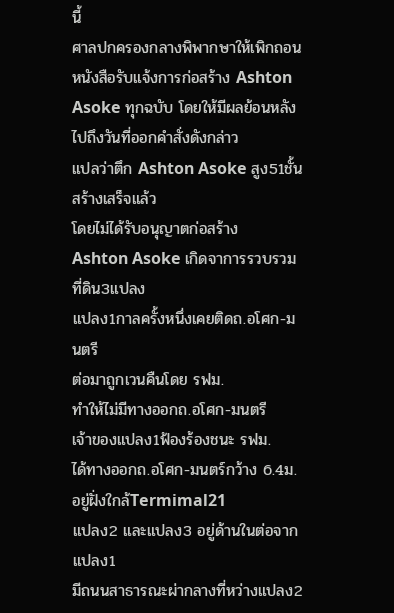นี้
ศาลปกครองกลางพิพากษาให้เพิกถอนหนังสือรับแจ้งการก่อสร้าง Ashton Asoke ทุกฉบับ โดยให้มีผลย้อนหลังไปถึงวันที่ออกคำสั่งดังกล่าว
แปลว่าตึก Ashton Asoke สูง51ชั้นสร้างเสร็จแล้ว
โดยไม่ได้รับอนุญาตก่อสร้าง
Ashton Asoke เกิดจาการรวบรวมที่ดิน3แปลง
แปลง1กาลครั้งหนึ่งเคยติดถ.อโศก-มนตรี
ต่อมาถูกเวนคืนโดย รฟม.
ทำให้ไม่มีทางออกถ.อโศก-มนตรี
เจ้าของแปลง1ฟ้องร้องชนะ รฟม.
ได้ทางออกถ.อโศก-มนตร์กว้าง 6.4ม.อยู่ฝั่งใกล้Termimal21
แปลง2 และแปลง3 อยู่ด้านในต่อจากแปลง1
มีถนนสาธารณะผ่ากลางที่หว่างแปลง2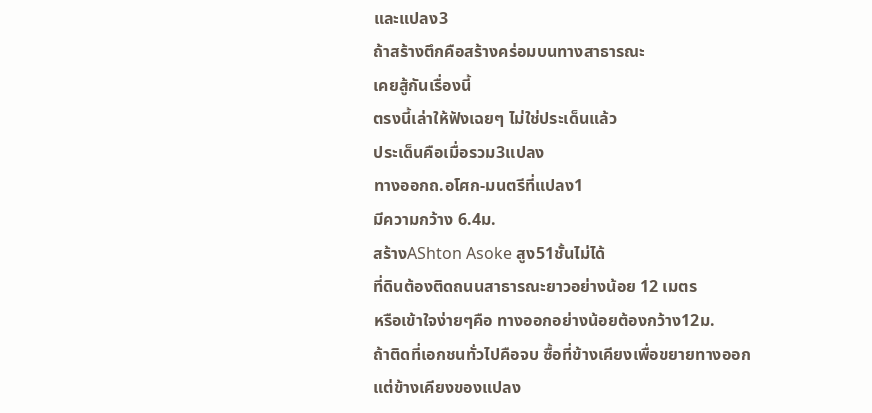และแปลง3
ถ้าสร้างตึกคือสร้างคร่อมบนทางสาธารณะ
เคยสู้กันเรื่องนี้
ตรงนี้เล่าให้ฟังเฉยๆ ไม่ใช่ประเด็นแล้ว
ประเด็นคือเมื่อรวม3แปลง
ทางออกถ.อโศก-มนตรีที่แปลง1
มีความกว้าง 6.4ม.
สร้างAShton Asoke สูง51ชั้นไม่ได้
ที่ดินต้องติดถนนสาธารณะยาวอย่างน้อย 12 เมตร
หรือเข้าใจง่ายๆคือ ทางออกอย่างน้อยต้องกว้าง12ม.
ถ้าติดที่เอกชนทั่วไปคือจบ ซื้อที่ข้างเคียงเพื่อขยายทางออก
แต่ข้างเคียงของแปลง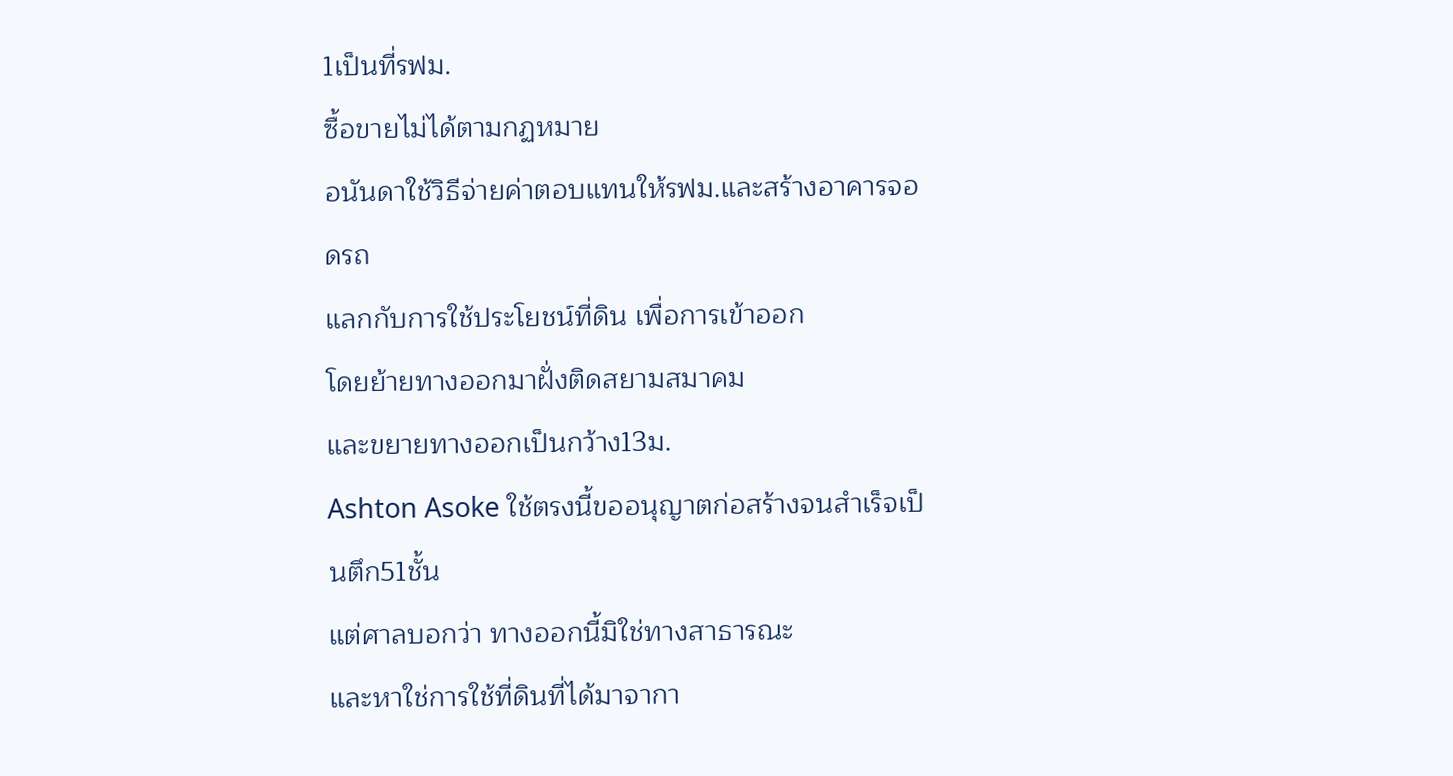1เป็นที่รฟม.
ซื้อขายไม่ได้ตามกฏหมาย
อนันดาใช้วิธีจ่ายค่าตอบแทนให้รฟม.และสร้างอาคารจอดรถ
แลกกับการใช้ประโยชน์ที่ดิน เพื่อการเข้าออก
โดยย้ายทางออกมาฝั่งติดสยามสมาคม
และขยายทางออกเป็นกว้าง13ม.
Ashton Asoke ใช้ตรงนี้ขออนุญาตก่อสร้างจนสำเร็จเป็นตึก51ชั้น
แต่ศาลบอกว่า ทางออกนี้มิใช่ทางสาธารณะ
และหาใช่การใช้ที่ดินที่ได้มาจากา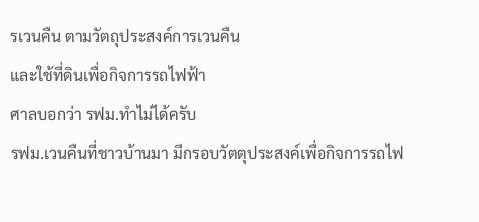รเวนคืน ตามวัตถุประสงค์การเวนคืน
และใช้ที่ดินเพื่อกิจการรถไฟฟ้า
ศาลบอกว่า รฟม.ทำไม่ได้ครับ
รฟม.เวนคืนที่ชาวบ้านมา มีกรอบวัตตุประสงค์เพื่อกิจการรถไฟ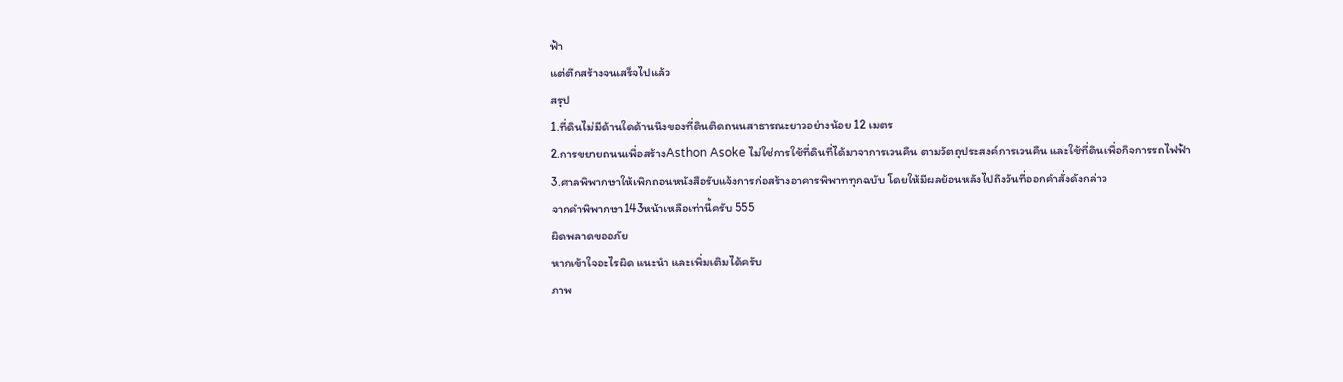ฟ้า
แต่ตึกสร้างจนเสร็จไปแล้ว
สรุป
1.ที่ดินไม่มีด้านใดด้านนึงของที่ดินติดถนนสาธารณะยาวอย่างน้อย 12 เมตร
2.การขยายถนนเพื่อสร้างAsthon Asoke ไม่ใช่การใช้ที่ดินที่ได้มาจาการเวนคืน ตามวัตถุประสงค์การเวนคืน และใช้ที่ดินเพื่อกิจการรถไฟฟ้า
3.ศาลพิพากษาให้เพิกถอนหนังสือรับแจ้งการก่อสร้างอาคารพิพาททุกฉบับ โดยให้มีผลย้อนหลังไปถึงวันที่ออกคำสั่งดังกล่าว
จากคำพิพากษา143หน้าเหลือเท่านี้ครับ 555
ผิดพลาดขออภัย
หากเข้าใจอะไรผิด แนะนำ และเพิ่มเติมได้ครับ
ภาพ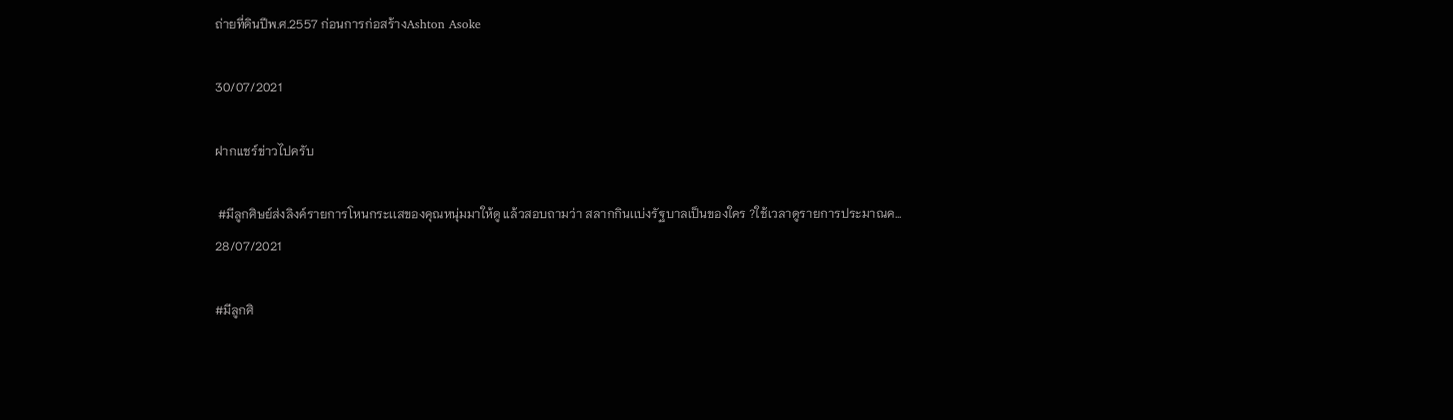ถ่ายที่ดินปีพ.ศ.2557 ก่อนการก่อสร้างAshton Asoke

30/07/2021

ฝากแชร์ข่าวไปครับ

 #มีลูกศิษย์ส่งลิงค์รายการโหนกระเเสของคุณหนุ่มมาให้ดู แล้วสอบถามว่า สลากกินเเบ่งรัฐบาลเป็นของใคร ?ใช้เวลาดูรายการประมาณค...
28/07/2021

#มีลูกศิ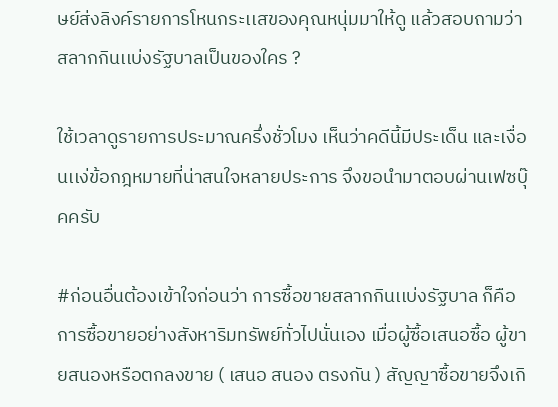ษย์ส่งลิงค์รายการโหนกระเเสของคุณหนุ่มมาให้ดู แล้วสอบถามว่า สลากกินเเบ่งรัฐบาลเป็นของใคร ?

ใช้เวลาดูรายการประมาณครึ่งชั่วโมง เห็นว่าคดีนี้มีประเด็น และเงื่อนเเง่ข้อกฎหมายที่น่าสนใจหลายประการ จึงขอนำมาตอบผ่านเฟซบุ๊คครับ

#ก่อนอื่นต้องเข้าใจก่อนว่า การซื้อขายสลากกินเเบ่งรัฐบาล ก็คือการซื้อขายอย่างสังหาริมทรัพย์ทั่วไปนั่นเอง เมื่อผู้ซื้อเสนอซื้อ ผู้ขายสนองหรือตกลงขาย ( เสนอ สนอง ตรงกัน ) สัญญาซื้อขายจึงเกิ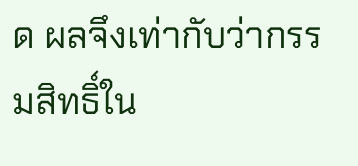ด ผลจึงเท่ากับว่ากรรมสิทธิ์ใน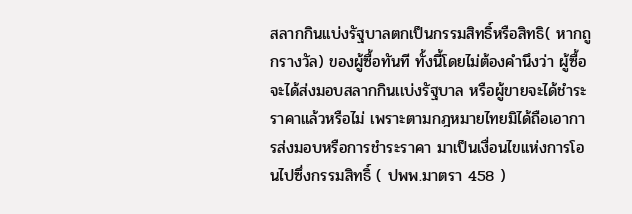สลากกินเเบ่งรัฐบาลตกเป็นกรรมสิทธิ์หรือสิทธิ( หากถูกรางวัล) ของผู้ซื้อทันที ทั้งนี้โดยไม่ต้องคำนึงว่า ผู้ซื้อจะได้ส่งมอบสลากกินเเบ่งรัฐบาล หรือผู้ขายจะได้ชำระราคาแล้วหรือไม่ เพราะตามกฎหมายไทยมิได้ถือเอาการส่งมอบหรือการชำระราคา มาเป็นเงื่อนไขเเห่งการโอนไปซึ่งกรรมสิทธิ์ ( ปพพ.มาตรา 458 )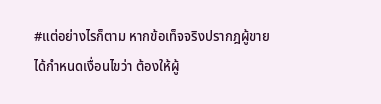#แต่อย่างไรก็ตาม หากข้อเท็จจริงปรากฎผู้ขายได้กำหนดเงื่อนไขว่า ต้องให้ผู้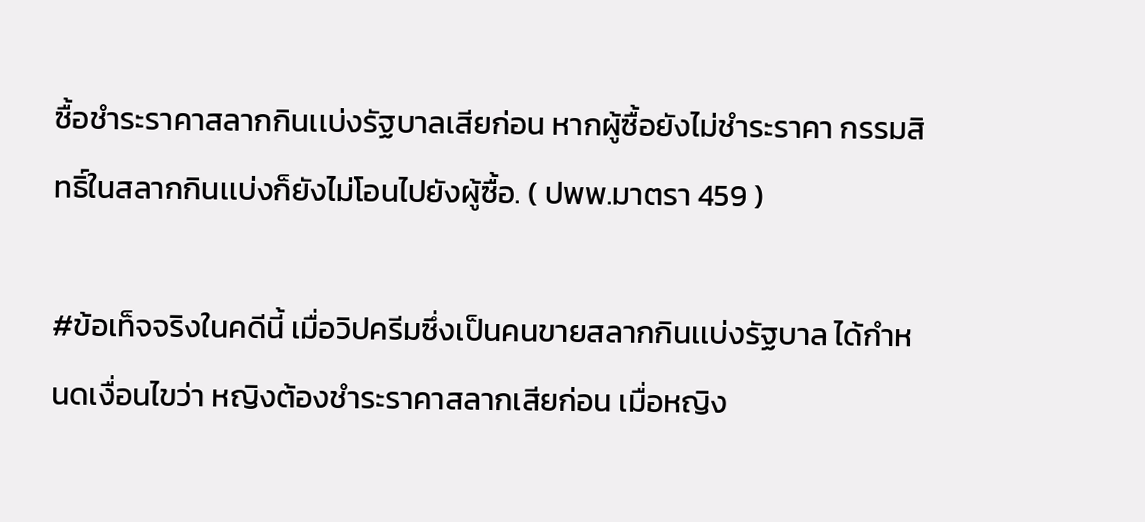ซื้อชำระราคาสลากกินเเบ่งรัฐบาลเสียก่อน หากผู้ซื้อยังไม่ชำระราคา กรรมสิทธิ์ในสลากกินเเบ่งก็ยังไม่โอนไปยังผู้ซื้อ. ( ปพพ.มาตรา 459 )

#ข้อเท็จจริงในคดีนี้ เมื่อวิปครีมซึ่งเป็นคนขายสลากกินเเบ่งรัฐบาล ได้กำหนดเงื่อนไขว่า หญิงต้องชำระราคาสลากเสียก่อน เมื่อหญิง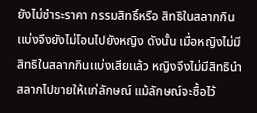ยังไม่ชำระราคา กรรมสิทธิ์หรือ สิทธิในสลากกินเเบ่งจึงยังไม่โอนไปยังหญิง ดังนั้น เมื่อหญิงไม่มีสิทธิในสลากกินเเบ่งเสียเเล้ว หญิงจึงไม่มีสิทธินำสลากไปขายให้เเก่ลักษณ์ แม้ลักษณ์จะซื้อไว้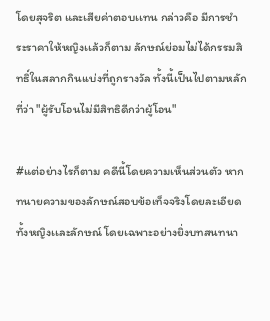โดยสุจริต และเสียค่าตอบเเทน กล่าวคือ มีการชำระราคาให้หญิงเเล้วก็ตาม ลักษณ์ย่อมไม่ได้กรรมสิทธิ์ในสลากกินเเบ่งที่ถูกรางวัล ทั้งนี้เป็นไปตามหลักที่ว่า "ผู้รับโอนไม่มีสิทธิดีกว่าผู้โอน"

#แต่อย่างไรก็ตาม คดีนี้โดยความเห็นส่วนตัว หากทนายความของลักษณ์สอบข้อเท็จจริงโดยละเอียด ทั้งหญิงเเละลักษณ์ โดยเฉพาะอย่างยิ่งบทสนทนา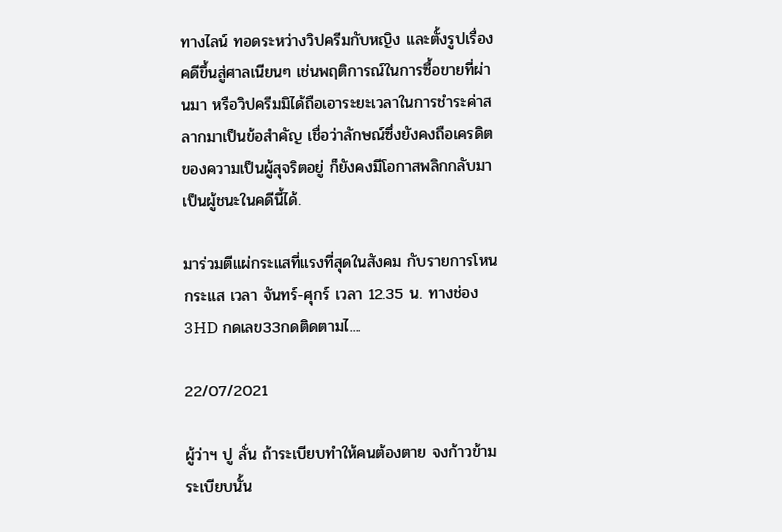ทางไลน์ ทอดระหว่างวิปครีมกับหญิง เเละตั้งรูปเรื่องคดีขึ้นสู่ศาลเนียนๆ เช่นพฤติการณ์ในการซื้อขายที่ผ่านมา หรือวิปครีมมิได้ถือเอาระยะเวลาในการชำระค่าสลากมาเป็นข้อสำคัญ เชื่อว่าลักษณ์ซึ่งยังคงถือเครดิตของความเป็นผู้สุจริตอยู่ ก็ยังคงมีโอกาสพลิกกลับมาเป็นผู้ชนะในคดีนี้ได้.

มาร่วมตีแผ่กระแสที่แรงที่สุดในสังคม กับรายการโหนกระแส เวลา จันทร์-ศุกร์ เวลา 12.35 น. ทางช่อง3HD กดเลข33กดติดตามไ....

22/07/2021

ผู้ว่าฯ ปู ลั่น ถ้าระเบียบทำให้คนต้องตาย จงก้าวข้ามระเบียบนั้น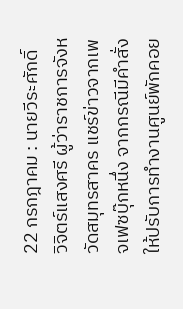22 กรกฎาคม : นายวีระศักดิ์ วิจิตร์แสงศรี ผู้ว่าราชการจังหวัดสมุทรสาคร แชร์ข่าวจากเพจเฟซบุ๊กหนึ่ง จากกรณีมีคำสั่งให้ปรับการทำงานศูนย์พักคอย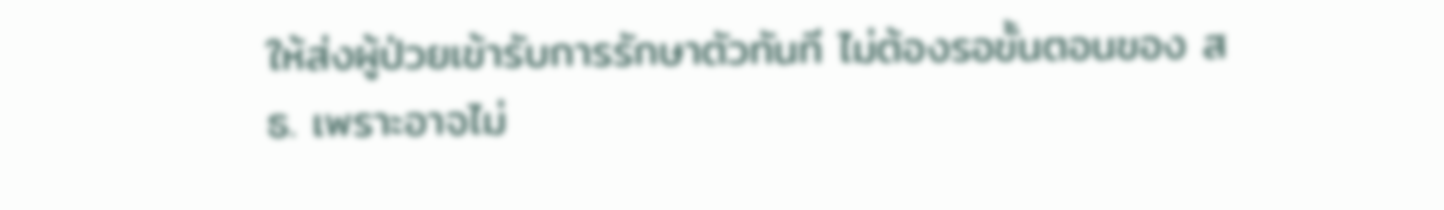ให้ส่งผู้ป่วยเข้ารับการรักษาตัวทันที ไม่ต้องรอขั้นตอนของ สธ. เพราะอาจไม่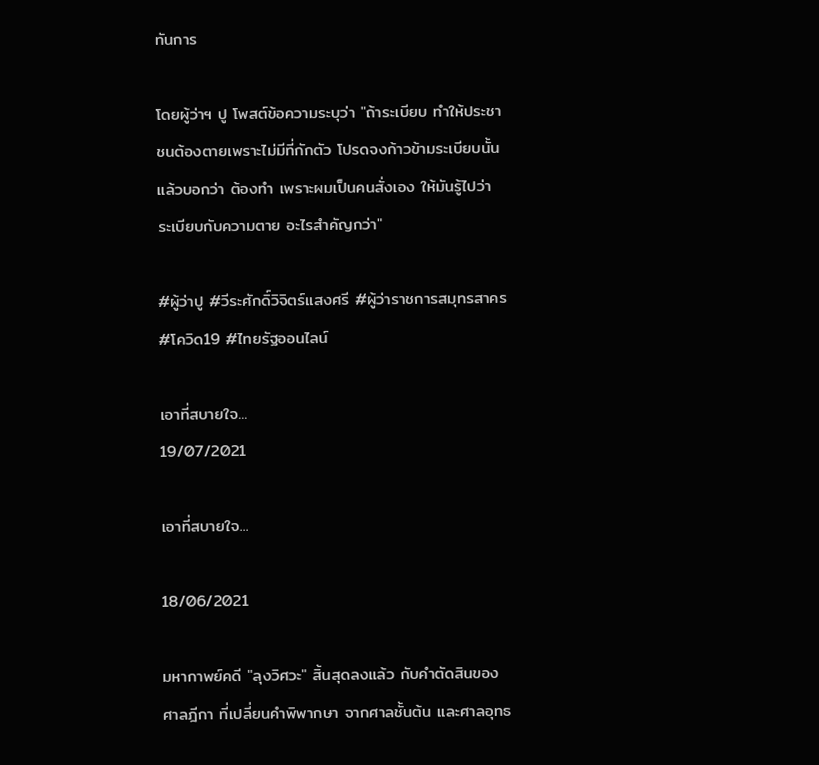ทันการ

โดยผู้ว่าฯ ปู โพสต์ข้อความระบุว่า "ถ้าระเบียบ ทำให้ประชาชนต้องตายเพราะไม่มีที่กักตัว โปรดจงก้าวข้ามระเบียบนั้น แล้วบอกว่า ต้องทำ เพราะผมเป็นคนสั่งเอง ให้มันรู้ไปว่า ระเบียบกับความตาย อะไรสำคัญกว่า"

#ผู้ว่าปู #วีระศักดิ์วิจิตร์แสงศรี #ผู้ว่าราชการสมุทรสาคร #โควิด19 #ไทยรัฐออนไลน์

เอาที่สบายใจ...
19/07/2021

เอาที่สบายใจ...

18/06/2021

มหากาพย์คดี "ลุงวิศวะ" สิ้นสุดลงแล้ว กับคำตัดสินของศาลฎีกา ที่เปลี่ยนคำพิพากษา จากศาลชั้นต้น และศาลอุทธ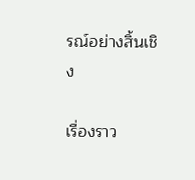รณ์อย่างสิ้นเชิง

เรื่องราว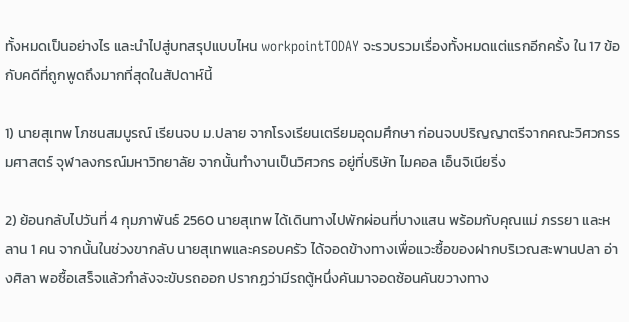ทั้งหมดเป็นอย่างไร และนำไปสู่บทสรุปแบบไหน workpointTODAY จะรวบรวมเรื่องทั้งหมดแต่แรกอีกครั้ง ใน 17 ข้อ กับคดีที่ถูกพูดถึงมากที่สุดในสัปดาห์นี้

1) นายสุเทพ โภชนสมบูรณ์ เรียนจบ ม.ปลาย จากโรงเรียนเตรียมอุดมศึกษา ก่อนจบปริญญาตรีจากคณะวิศวกรรมศาสตร์ จุฬาลงกรณ์มหาวิทยาลัย จากนั้นทำงานเป็นวิศวกร อยู่ที่บริษัท ไมคอล เอ็นจิเนียริ่ง

2) ย้อนกลับไปวันที่ 4 กุมภาพันธ์ 2560 นายสุเทพ ได้เดินทางไปพักผ่อนที่บางแสน พร้อมกับคุณแม่ ภรรยา และหลาน 1 คน จากนั้นในช่วงขากลับ นายสุเทพและครอบครัว ได้จอดข้างทางเพื่อแวะซื้อของฝากบริเวณสะพานปลา อ่างศิลา พอซื้อเสร็จแล้วกำลังจะขับรถออก ปรากฏว่ามีรถตู้หนึ่งคันมาจอดซ้อนคันขวางทาง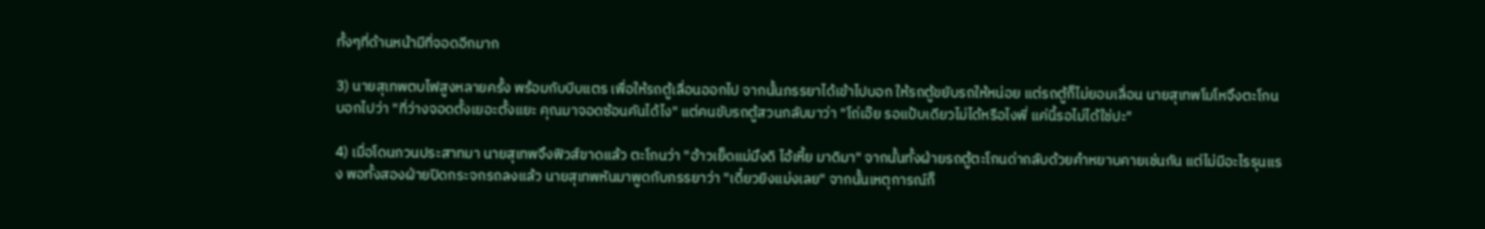ทั้งๆที่ด้านหน้ามีที่จอดอีกมาก

3) นายสุเทพตบไฟสูงหลายครั้ง พร้อมกับบีบแตร เพื่อให้รถตู้เลื่อนออกไป จากนั้นภรรยาได้เข้าไปบอก ให้รถตู้ขยับรถให้หน่อย แต่รถตู้ก็ไม่ยอมเลื่อน นายสุเทพโมโหจึงตะโกนบอกไปว่า "ที่ว่างจอดตั้งเยอะตั้งแยะ คุณมาจอดซ้อนคันได้ไง" แต่คนขับรถตู้สวนกลับมาว่า "โถ่เอ๊ย รอแป้บเดียวไม่ได้หรือไงพี่ แค่นี้รอไม่ได้ใช่ปะ"

4) เมื่อโดนกวนประสาทมา นายสุเทพจึงฟิวส์ขาดแล้ว ตะโกนว่า "อ้าวเย็ดแม่มึงดิ ไอ้เหี้ย มาดิมา" จากนั้นทั้งฝ่ายรถตู้ตะโกนด่ากลับด้วยคำหยาบคายเช่นกัน แต่ไม่มีอะไรรุนแรง พอทั้งสองฝ่ายปิดกระจกรถลงแล้ว นายสุเทพหันมาพูดกับภรรยาว่า "เดี๋ยวยิงแม่งเลย" จากนั้นเหตุการณ์ก็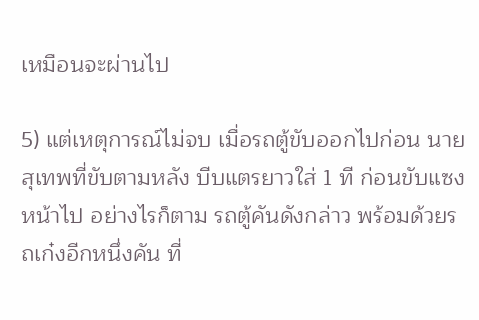เหมือนจะผ่านไป

5) แต่เหตุการณ์ไม่จบ เมื่อรถตู้ขับออกไปก่อน นายสุเทพที่ขับตามหลัง บีบแตรยาวใส่ 1 ที ก่อนขับแซงหน้าไป อย่างไรก็ตาม รถตู้คันดังกล่าว พร้อมด้วยรถเก๋งอีกหนึ่งคัน ที่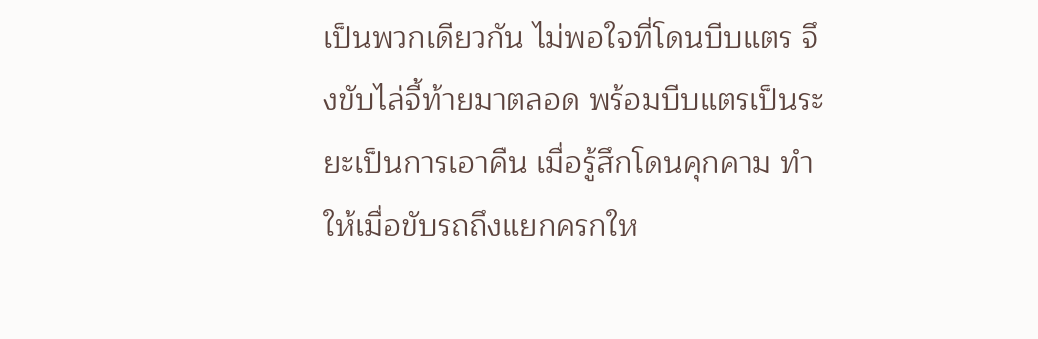เป็นพวกเดียวกัน ไม่พอใจที่โดนบีบแตร จึงขับไล่จี้ท้ายมาตลอด พร้อมบีบแตรเป็นระยะเป็นการเอาคืน เมื่อรู้สึกโดนคุกคาม ทำให้เมื่อขับรถถึงแยกครกให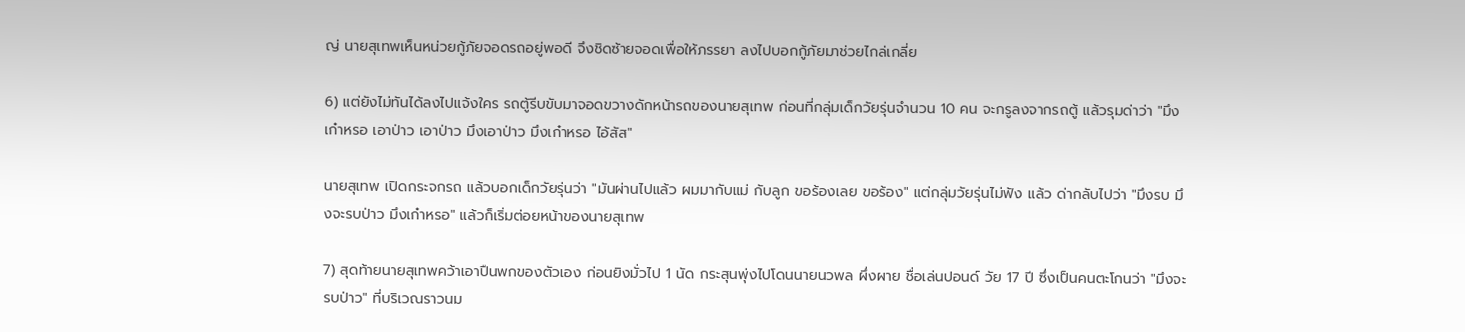ญ่ นายสุเทพเห็นหน่วยกู้ภัยจอดรถอยู่พอดี จึงชิดซ้ายจอดเพื่อให้ภรรยา ลงไปบอกกู้ภัยมาช่วยไกล่เกลี่ย

6) แต่ยังไม่ทันได้ลงไปแจ้งใคร รถตู้รีบขับมาจอดขวางดักหน้ารถของนายสุเทพ ก่อนที่กลุ่มเด็กวัยรุ่นจำนวน 10 คน จะกรูลงจากรถตู้ แล้วรุมด่าว่า "มึงเก๋าหรอ เอาป่าว เอาป่าว มึงเอาป่าว มึงเก๋าหรอ ไอ้สัส"

นายสุเทพ เปิดกระจกรถ แล้วบอกเด็กวัยรุ่นว่า "มันผ่านไปแล้ว ผมมากับแม่ กับลูก ขอร้องเลย ขอร้อง" แต่กลุ่มวัยรุ่นไม่ฟัง แล้ว ด่ากลับไปว่า "มึงรบ มึงจะรบป่าว มึงเก๋าหรอ" แล้วก็เริ่มต่อยหน้าของนายสุเทพ

7) สุดท้ายนายสุเทพคว้าเอาปืนพกของตัวเอง ก่อนยิงมั่วไป 1 นัด กระสุนพุ่งไปโดนนายนวพล ผึ่งผาย ชื่อเล่นปอนด์ วัย 17 ปี ซึ่งเป็นคนตะโกนว่า "มึงจะรบป่าว" ที่บริเวณราวนม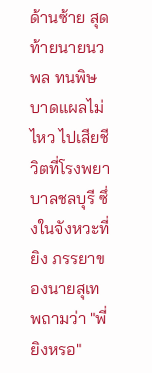ด้านซ้าย สุดท้ายนายนวพล ทนพิษบาดแผลไม่ไหว ไปเสียชีวิตที่โรงพยาบาลชลบุรี ซึ่งในจังหวะที่ยิง ภรรยาของนายสุเทพถามว่า "พี่ยิงหรอ"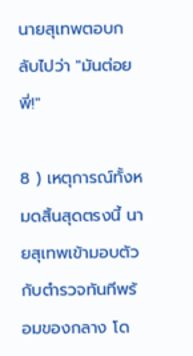นายสุเทพตอบกลับไปว่า "มันต่อยพี่!"

8 ) เหตุการณ์ทั้งหมดสิ้นสุดตรงนี้ นายสุเทพเข้ามอบตัวกับตำรวจทันทีพร้อมของกลาง โด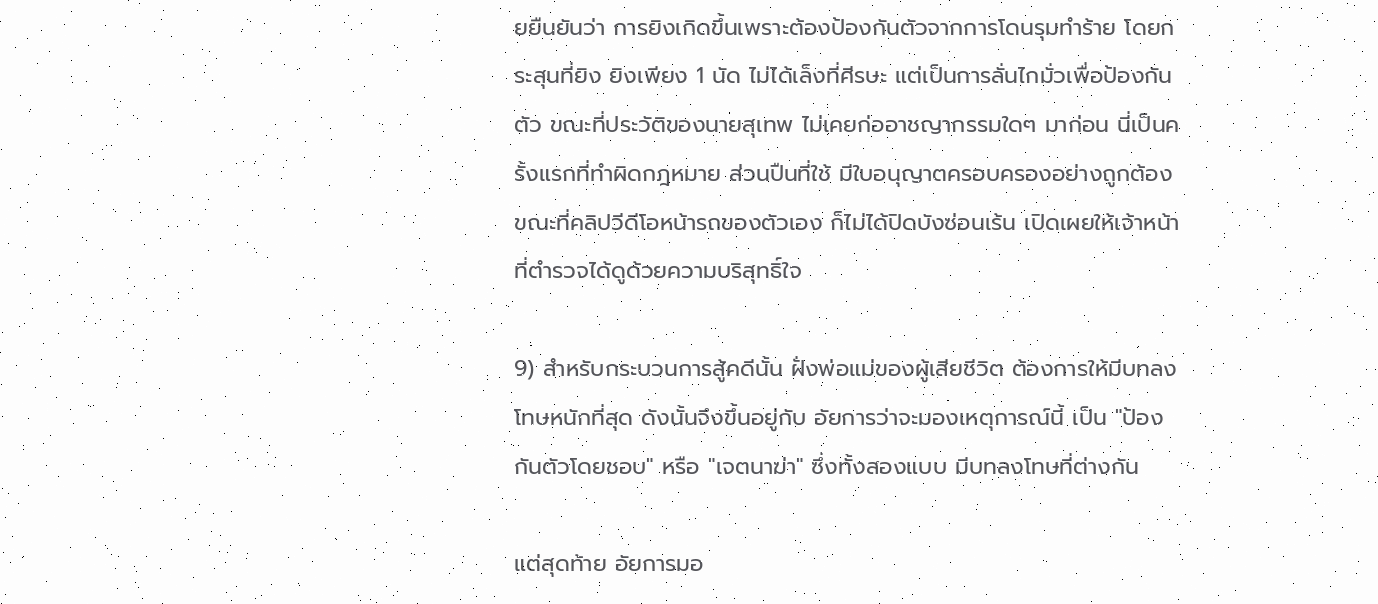ยยืนยันว่า การยิงเกิดขึ้นเพราะต้องป้องกันตัวจากการโดนรุมทำร้าย โดยกระสุนที่ยิง ยิงเพียง 1 นัด ไม่ได้เล็งที่ศีรษะ แต่เป็นการลั่นไกมั่วเพื่อป้องกันตัว ขณะที่ประวัติของนายสุเทพ ไม่เคยก่ออาชญากรรมใดๆ มาก่อน นี่เป็นครั้งแรกที่ทำผิดกฎหมาย ส่วนปืนที่ใช้ มีใบอนุญาตครอบครองอย่างถูกต้อง ขณะที่คลิปวีดีโอหน้ารถของตัวเอง ก็ไม่ได้ปิดบังซ่อนเร้น เปิดเผยให้เจ้าหน้าที่ตำรวจได้ดูด้วยความบริสุทธิ์ใจ

9) สำหรับกระบวนการสู้คดีนั้น ฝั่งพ่อแม่ของผู้เสียชีวิต ต้องการให้มีบทลงโทษหนักที่สุด ดังนั้นจึงขึ้นอยู่กับ อัยการว่าจะมองเหตุการณ์นี้ เป็น "ป้องกันตัวโดยชอบ" หรือ "เจตนาฆ่า" ซึ่งทั้งสองแบบ มีบทลงโทษที่ต่างกัน

แต่สุดท้าย อัยการมอ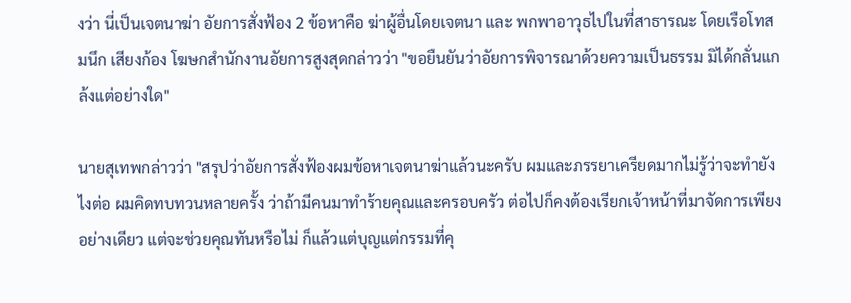งว่า นี่เป็นเจตนาฆ่า อัยการสั่งฟ้อง 2 ข้อหาคือ ฆ่าผู้อื่นโดยเจตนา และ พกพาอาวุธไปในที่สาธารณะ โดยเรือโทสมนึก เสียงก้อง โฆษกสำนักงานอัยการสูงสุดกล่าวว่า "ขอยืนยันว่าอัยการพิจารณาด้วยความเป็นธรรม มิได้กลั่นแกล้งแต่อย่างใด"

นายสุเทพกล่าวว่า "สรุปว่าอัยการสั่งฟ้องผมข้อหาเจตนาฆ่าแล้วนะครับ ผมและภรรยาเครียดมากไม่รู้ว่าจะทำยังไงต่อ ผมคิดทบทวนหลายครั้ง ว่าถ้ามีคนมาทำร้ายคุณและครอบครัว ต่อไปก็คงต้องเรียกเจ้าหน้าที่มาจัดการเพียงอย่างเดียว แต่จะช่วยคุณทันหรือไม่ ก็แล้วแต่บุญแต่กรรมที่คุ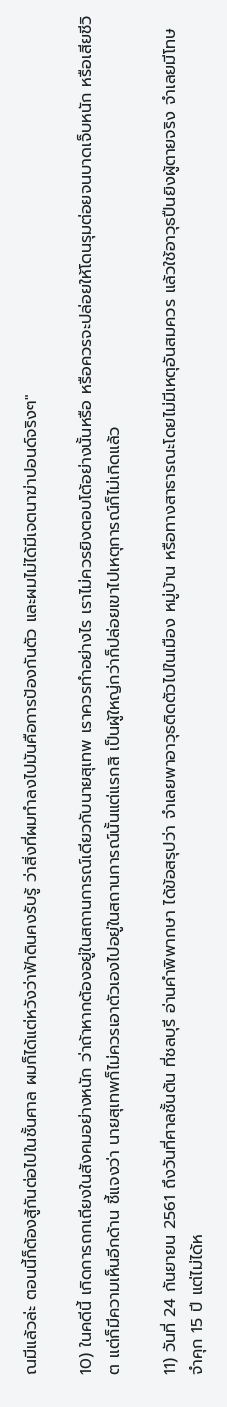ณมีแล้วล่ะ ตอนนี้ก็ต้องสู้กันต่อไปในชั้นศาล ผมก็ได้แต่หวังว่าฟ้าดินคงรับรู้ ว่าสิ่งที่ผมทำลงไปมันคือการป้องกันตัว และผมไม่ได้มีเจตนาฆ่าปอนด์จริงๆ"

10) ในคดีนี้ เกิดการถกเถียงในสังคมอย่างหนัก ว่าถ้าหากต้องอยู่ในสถานการณ์เดียวกับนายสุเทพ เราควรทำอย่างไร เราไม่ควรยิงตอบโต้อย่างนั้นหรือ หรือควรจะปล่อยให้โดนรุมต่อยจนบาดเจ็บหนัก หรือเสียชีวิต แต่ก็มีความเห็นอีกด้าน ชี้แจงว่า นายสุเทพก็ไม่ควรเอาตัวเองไปอยู่ในสถานการณ์นั้นแต่แรกสิ เป็นผู้ใหญ่กว่าก็ปล่อยเขาไปเหตุการณ์ก็ไม่เกิดแล้ว

11) วันที่ 24 กันยายน 2561 ถึงวันที่ศาลชั้นต้น ที่ชลบุรี อ่านคำพิพากษา ได้ข้อสรุปว่า จำเลยพาอาวุธติดตัวไปในเมือง หมู่บ้าน หรือทางสาธารณะโดยไม่มีเหตุอันสมควร แล้วใช้อาวุธปืนยิงผู้ตายจริง จำเลยมีโทษจำคุก 15 ปี แต่ไม่ได้ห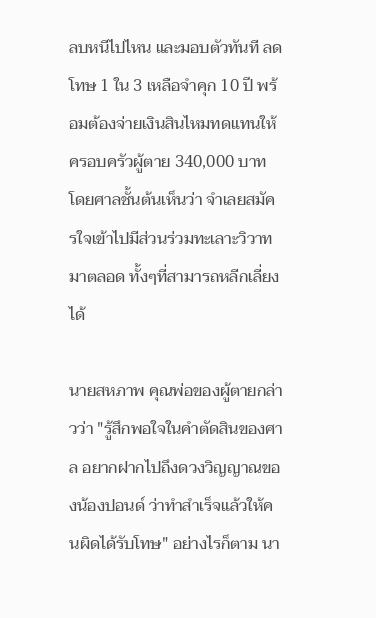ลบหนีไปไหน และมอบตัวทันที ลดโทษ 1 ใน 3 เหลือจำคุก 10 ปี พร้อมต้องจ่ายเงินสินไหมทดแทนให้ครอบครัวผู้ตาย 340,000 บาท โดยศาลชั้นต้นเห็นว่า จำเลยสมัครใจเข้าไปมีส่วนร่วมทะเลาะวิวาทมาตลอด ทั้งๆที่สามารถหลีกเลี่ยงได้

นายสหภาพ คุณพ่อของผู้ตายกล่าวว่า "รู้สึกพอใจในคำตัดสินของศาล อยากฝากไปถึงดวงวิญญาณของน้องปอนด์ ว่าทำสำเร็จแล้วให้คนผิดได้รับโทษ" อย่างไรก็ตาม นา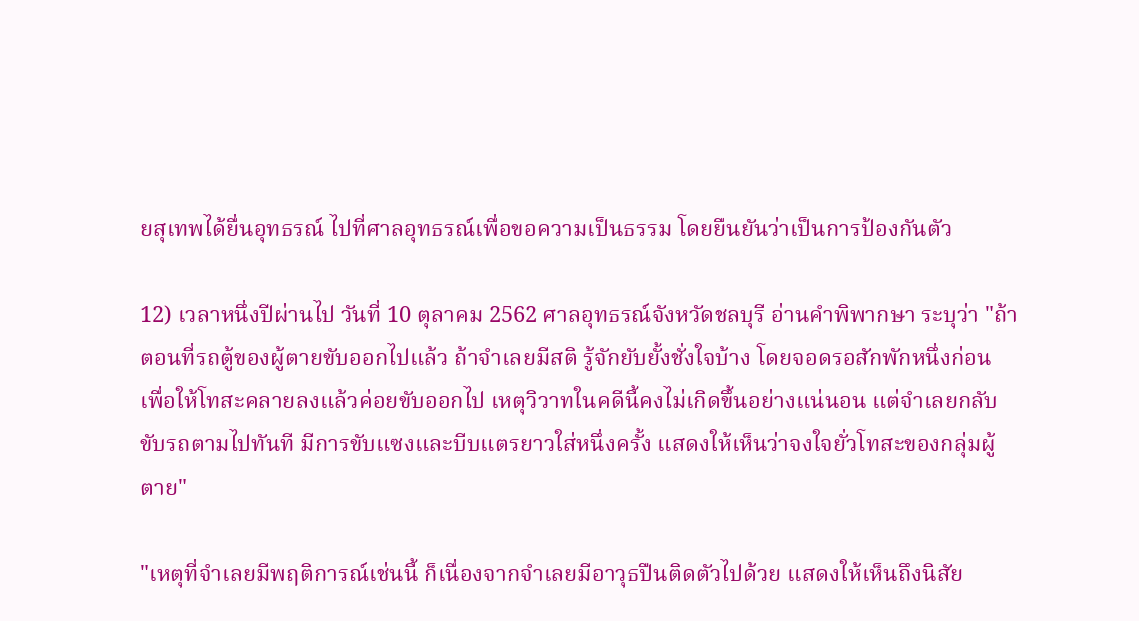ยสุเทพได้ยื่นอุทธรณ์ ไปที่ศาลอุทธรณ์เพื่อขอความเป็นธรรม โดยยืนยันว่าเป็นการป้องกันตัว

12) เวลาหนึ่งปีผ่านไป วันที่ 10 ตุลาคม 2562 ศาลอุทธรณ์จังหวัดชลบุรี อ่านคำพิพากษา ระบุว่า "ถ้าตอนที่รถตู้ของผู้ตายขับออกไปแล้ว ถ้าจำเลยมีสติ รู้จักยับยั้งชั่งใจบ้าง โดยจอดรอสักพักหนึ่งก่อน เพื่อให้โทสะคลายลงแล้วค่อยขับออกไป เหตุวิวาทในคดีนี้คงไม่เกิดขึ้นอย่างแน่นอน แต่จำเลยกลับขับรถตามไปทันที มีการขับแซงและบีบแตรยาวใส่หนึ่งครั้ง แสดงให้เห็นว่าจงใจยั่วโทสะของกลุ่มผู้ตาย"

"เหตุที่จำเลยมีพฤติการณ์เช่นนี้ ก็เนื่องจากจำเลยมีอาวุธปืนติดตัวไปด้วย แสดงให้เห็นถึงนิสัย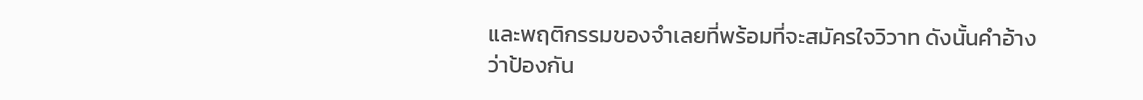และพฤติกรรมของจำเลยที่พร้อมที่จะสมัครใจวิวาท ดังนั้นคำอ้างว่าป้องกัน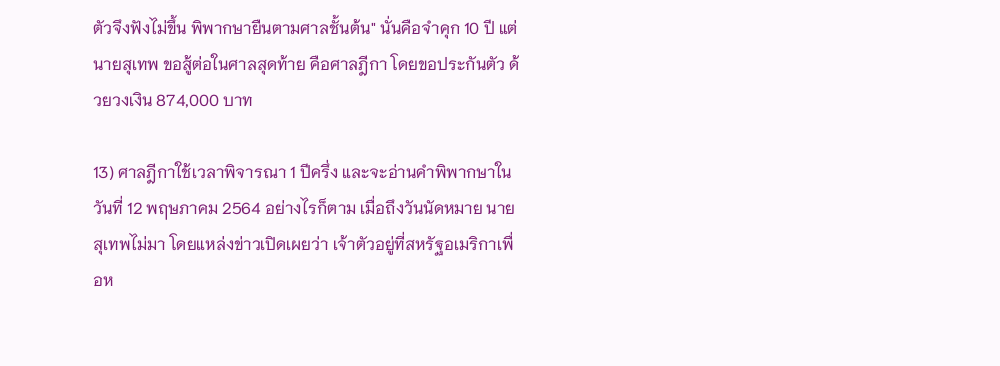ตัวจึงฟังไม่ขึ้น พิพากษายืนตามศาลชั้นต้น" นั่นคือจำคุก 10 ปี แต่ นายสุเทพ ขอสู้ต่อในศาลสุดท้าย คือศาลฎีกา โดยขอประกันตัว ด้วยวงเงิน 874,000 บาท

13) ศาลฎีกาใช้เวลาพิจารณา 1 ปีครึ่ง และจะอ่านคำพิพากษาในวันที่ 12 พฤษภาคม 2564 อย่างไรก็ตาม เมื่อถึงวันนัดหมาย นายสุเทพไม่มา โดยแหล่งข่าวเปิดเผยว่า เจ้าตัวอยู่ที่สหรัฐอเมริกาเพื่อห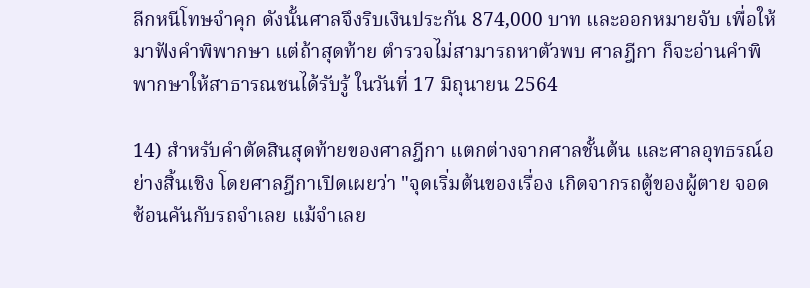ลีกหนีโทษจำคุก ดังนั้นศาลจึงริบเงินประกัน 874,000 บาท และออกหมายจับ เพื่อให้มาฟังคำพิพากษา แต่ถ้าสุดท้าย ตำรวจไม่สามารถหาตัวพบ ศาลฎีกา ก็จะอ่านคำพิพากษาให้สาธารณชนได้รับรู้ ในวันที่ 17 มิถุนายน 2564

14) สำหรับคำตัดสินสุดท้ายของศาลฎีกา แตกต่างจากศาลชั้นต้น และศาลอุทธรณ์อย่างสิ้นเชิง โดยศาลฎีกาเปิดเผยว่า "จุดเริ่มต้นของเรื่อง เกิดจากรถตู้ของผู้ตาย จอดซ้อนคันกับรถจำเลย แม้จำเลย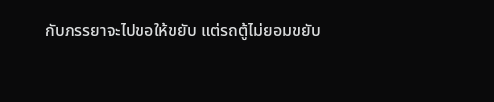กับภรรยาจะไปขอให้ขยับ แต่รถตู้ไม่ยอมขยับ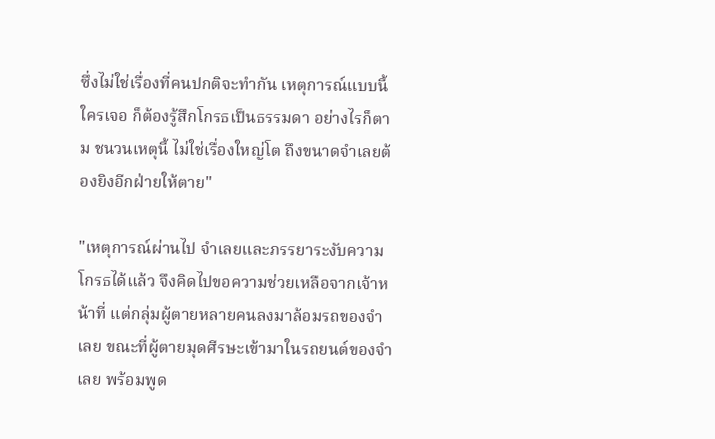ซึ่งไม่ใช่เรื่องที่คนปกติจะทำกัน เหตุการณ์แบบนี้ ใครเจอ ก็ต้องรู้สึกโกรธเป็นธรรมดา อย่างไรก็ตาม ชนวนเหตุนี้ ไม่ใช่เรื่องใหญ่โต ถึงขนาดจำเลยต้องยิงอีกฝ่ายให้ตาย"

"เหตุการณ์ผ่านไป จำเลยและภรรยาระงับความโกรธได้แล้ว จึงคิดไปขอความช่วยเหลือจากเจ้าหน้าที่ แต่กลุ่มผู้ตายหลายคนลงมาล้อมรถของจำเลย ขณะที่ผู้ตายมุดศีรษะเข้ามาในรถยนต์ของจำเลย พร้อมพูด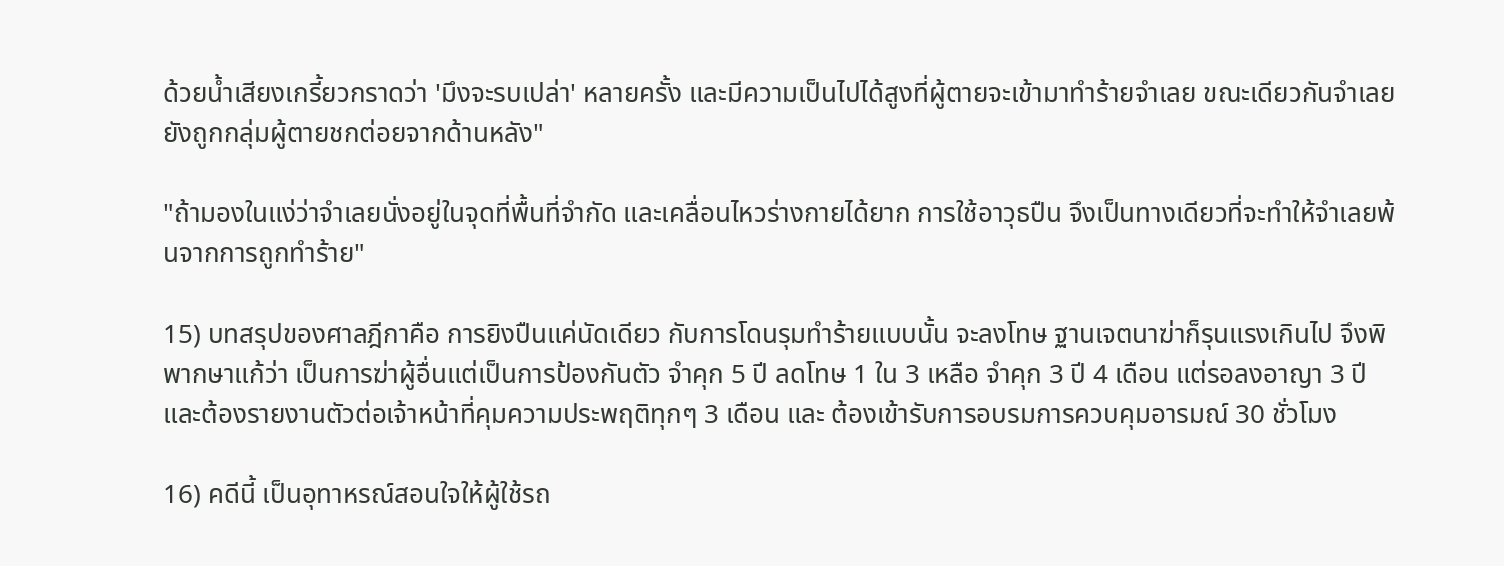ด้วยน้ำเสียงเกรี้ยวกราดว่า 'มึงจะรบเปล่า' หลายครั้ง และมีความเป็นไปได้สูงที่ผู้ตายจะเข้ามาทำร้ายจำเลย ขณะเดียวกันจำเลยยังถูกกลุ่มผู้ตายชกต่อยจากด้านหลัง"

"ถ้ามองในแง่ว่าจำเลยนั่งอยู่ในจุดที่พื้นที่จำกัด และเคลื่อนไหวร่างกายได้ยาก การใช้อาวุธปืน จึงเป็นทางเดียวที่จะทำให้จำเลยพ้นจากการถูกทำร้าย"

15) บทสรุปของศาลฎีกาคือ การยิงปืนแค่นัดเดียว กับการโดนรุมทำร้ายแบบนั้น จะลงโทษ ฐานเจตนาฆ่าก็รุนแรงเกินไป จึงพิพากษาแก้ว่า เป็นการฆ่าผู้อื่นแต่เป็นการป้องกันตัว จำคุก 5 ปี ลดโทษ 1 ใน 3 เหลือ จำคุก 3 ปี 4 เดือน แต่รอลงอาญา 3 ปี และต้องรายงานตัวต่อเจ้าหน้าที่คุมความประพฤติทุกๆ 3 เดือน และ ต้องเข้ารับการอบรมการควบคุมอารมณ์ 30 ชั่วโมง

16) คดีนี้ เป็นอุทาหรณ์สอนใจให้ผู้ใช้รถ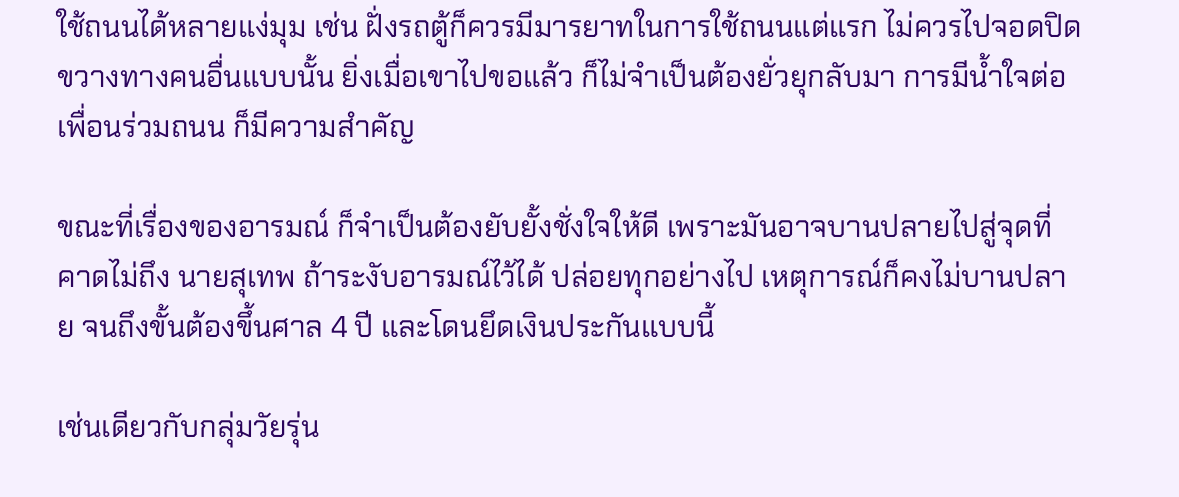ใช้ถนนได้หลายแง่มุม เช่น ฝั่งรถตู้ก็ควรมีมารยาทในการใช้ถนนแต่แรก ไม่ควรไปจอดปิดขวางทางคนอื่นแบบนั้น ยิ่งเมื่อเขาไปขอแล้ว ก็ไม่จำเป็นต้องยั่วยุกลับมา การมีน้ำใจต่อเพื่อนร่วมถนน ก็มีความสำคัญ

ขณะที่เรื่องของอารมณ์ ก็จำเป็นต้องยับยั้งชั่งใจให้ดี เพราะมันอาจบานปลายไปสู่จุดที่คาดไม่ถึง นายสุเทพ ถ้าระงับอารมณ์ไว้ได้ ปล่อยทุกอย่างไป เหตุการณ์ก็คงไม่บานปลาย จนถึงขั้นต้องขึ้นศาล 4 ปี และโดนยึดเงินประกันแบบนี้

เช่นเดียวกับกลุ่มวัยรุ่น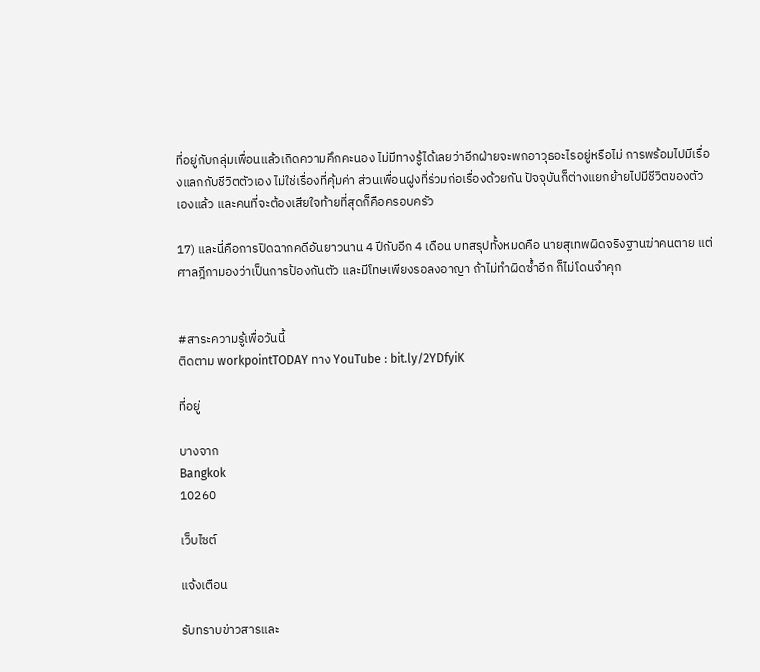ที่อยู่กับกลุ่มเพื่อนแล้วเกิดความคึกคะนอง ไม่มีทางรู้ได้เลยว่าอีกฝ่ายจะพกอาวุธอะไรอยู่หรือไม่ การพร้อมไปมีเรื่องแลกกับชีวิตตัวเอง ไม่ใช่เรื่องที่คุ้มค่า ส่วนเพื่อนฝูงที่ร่วมก่อเรื่องด้วยกัน ปัจจุบันก็ต่างแยกย้ายไปมีชีวิตของตัวเองแล้ว และคนที่จะต้องเสียใจท้ายที่สุดก็คือครอบครัว

17) และนี่คือการปิดฉากคดีอันยาวนาน 4 ปีกับอีก 4 เดือน บทสรุปทั้งหมดคือ นายสุเทพผิดจริงฐานฆ่าคนตาย แต่ศาลฎีกามองว่าเป็นการป้องกันตัว และมีโทษเพียงรอลงอาญา ถ้าไม่ทำผิดซ้ำอีก ก็ไม่โดนจำคุก


#สาระความรู้เพื่อวันนี้
ติดตาม workpointTODAY ทาง YouTube : bit.ly/2YDfyiK

ที่อยู่

บางจาก
Bangkok
10260

เว็บไซต์

แจ้งเตือน

รับทราบข่าวสารและ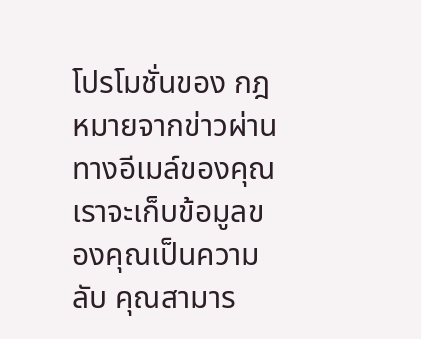โปรโมชั่นของ กฎหมายจากข่าวผ่านทางอีเมล์ของคุณ เราจะเก็บข้อมูลของคุณเป็นความลับ คุณสามาร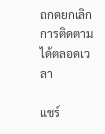ถกดยกเลิกการติดตามได้ตลอดเวลา

แชร์